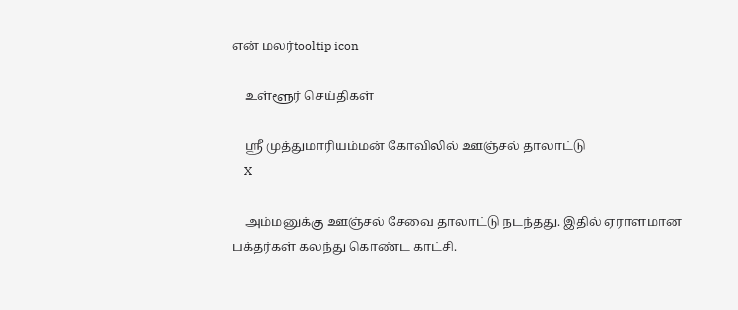என் மலர்tooltip icon

    உள்ளூர் செய்திகள்

    ஸ்ரீ முத்துமாரியம்மன் கோவிலில் ஊஞ்சல் தாலாட்டு
    X

    அம்மனுக்கு ஊஞ்சல் சேவை தாலாட்டு நடந்தது. இதில் ஏராளமான பக்தர்கள் கலந்து கொண்ட காட்சி.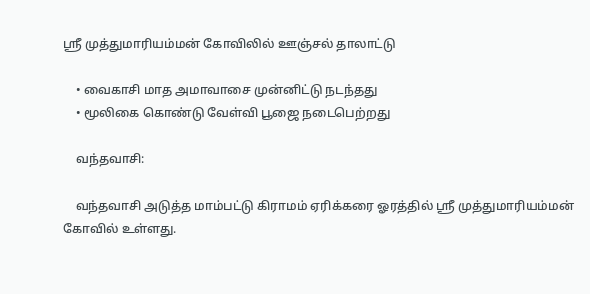ஸ்ரீ முத்துமாரியம்மன் கோவிலில் ஊஞ்சல் தாலாட்டு

    • வைகாசி மாத அமாவாசை முன்னிட்டு நடந்தது
    • மூலிகை கொண்டு வேள்வி பூஜை நடைபெற்றது

    வந்தவாசி:

    வந்தவாசி அடுத்த மாம்பட்டு கிராமம் ஏரிக்கரை ஓரத்தில் ஸ்ரீ முத்துமாரியம்மன் கோவில் உள்ளது.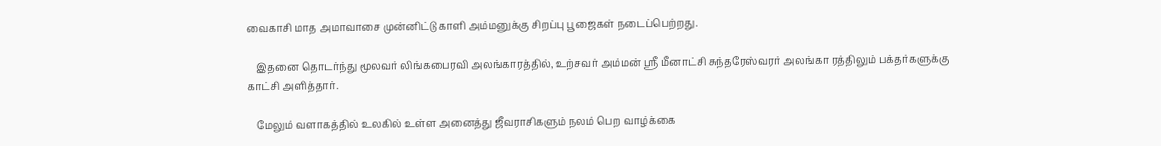வைகாசி மாத அமாவாசை முன்னிட்டு காளி அம்மனுக்கு சிறப்பு பூஜைகள் நடைப்பெற்றது.

    இதனை தொடர்ந்து மூலவர் லிங்கபைரவி அலங்காரத்தில், உற்சவர் அம்மன் ஸ்ரீ மீனாட்சி சுந்தரேஸ்வரர் அலங்கா ரத்திலும் பக்தர்களுக்கு காட்சி அளித்தார்.

    மேலும் வளாகத்தில் உலகில் உள்ள அனைத்து ஜீவராசிகளும் நலம் பெற வாழ்க்கை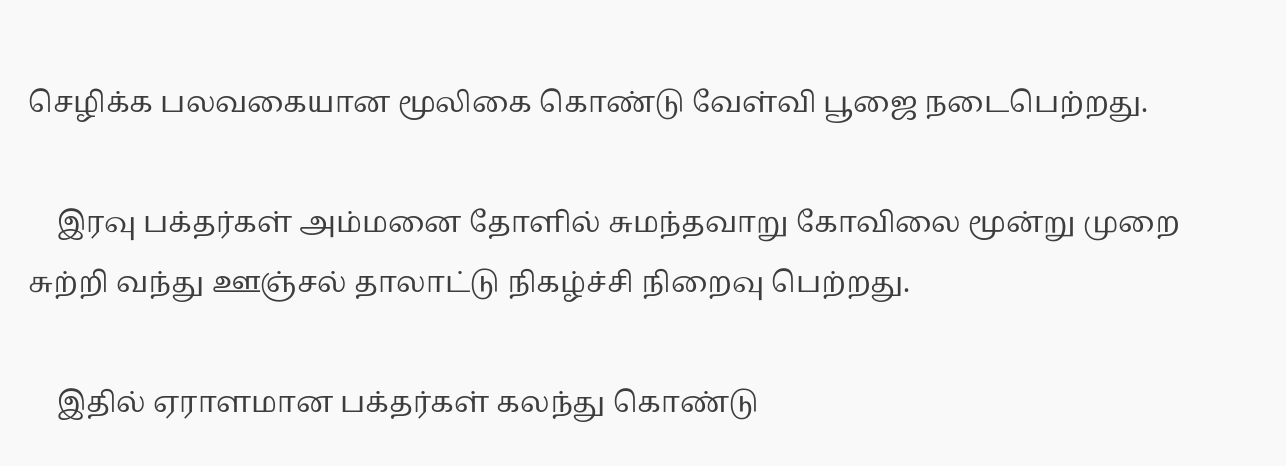செழிக்க பலவகையான மூலிகை கொண்டு வேள்வி பூஜை நடைபெற்றது.

    இரவு பக்தர்கள் அம்மனை தோளில் சுமந்தவாறு கோவிலை மூன்று முறை சுற்றி வந்து ஊஞ்சல் தாலாட்டு நிகழ்ச்சி நிறைவு பெற்றது.

    இதில் ஏராளமான பக்தர்கள் கலந்து கொண்டு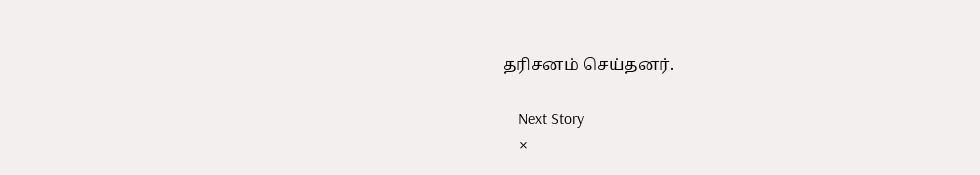தரிசனம் செய்தனர்.

    Next Story
    ×